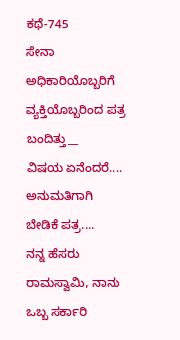ಕಥೆ-745
ಸೇನಾ ಅಧಿಕಾರಿಯೊಬ್ಬರಿಗೆ ವ್ಯಕ್ತಿಯೊಬ್ಬರಿಂದ ಪತ್ರ ಬಂದಿತ್ತು__
ವಿಷಯ ಏನೆಂದರೆ.... ಅನುಮತಿಗಾಗಿ ಬೇಡಿಕೆ ಪತ್ರ....
ನನ್ನ ಹೆಸರು ರಾಮಸ್ವಾಮಿ, ನಾನು ಒಬ್ಬ ಸರ್ಕಾರಿ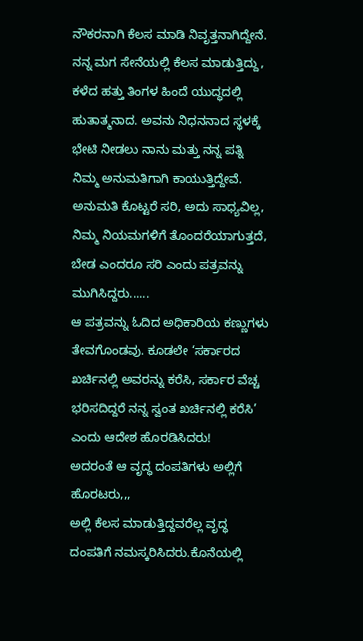ನೌಕರನಾಗಿ ಕೆಲಸ ಮಾಡಿ ನಿವೃತ್ತನಾಗಿದ್ದೇನೆ.
ನನ್ನ ಮಗ ಸೇನೆಯಲ್ಲಿ ಕೆಲಸ ಮಾಡುತ್ತಿದ್ದು, ಕಳೆದ ಹತ್ತು ತಿಂಗಳ ಹಿಂದೆ ಯುದ್ಧದಲ್ಲಿ ಹುತಾತ್ಮನಾದ. ಅವನು ನಿಧನನಾದ ಸ್ಥಳಕ್ಕೆ ಭೇಟಿ ನೀಡಲು ನಾನು ಮತ್ತು ನನ್ನ ಪತ್ನಿ ನಿಮ್ಮ ಅನುಮತಿಗಾಗಿ ಕಾಯುತ್ತಿದ್ದೇವೆ.
ಅನುಮತಿ ಕೊಟ್ಟರೆ ಸರಿ, ಅದು ಸಾಧ್ಯವಿಲ್ಲ, ನಿಮ್ಮ ನಿಯಮಗಳಿಗೆ ತೊಂದರೆಯಾಗುತ್ತದೆ, ಬೇಡ ಎಂದರೂ ಸರಿ ಎಂದು ಪತ್ರವನ್ನು ಮುಗಿಸಿದ್ದರು......
ಆ ಪತ್ರವನ್ನು ಓದಿದ ಅಧಿಕಾರಿಯ ಕಣ್ಣುಗಳು ತೇವಗೊಂಡವು. ಕೂಡಲೇ ‘ಸರ್ಕಾರದ ಖರ್ಚಿನಲ್ಲಿ ಅವರನ್ನು ಕರೆಸಿ, ಸರ್ಕಾರ ವೆಚ್ಚ ಭರಿಸದಿದ್ದರೆ ನನ್ನ ಸ್ವಂತ ಖರ್ಚಿನಲ್ಲಿ ಕರೆಸಿ’ ಎಂದು ಆದೇಶ ಹೊರಡಿಸಿದರು!
ಅದರಂತೆ ಆ ವೃದ್ಧ ದಂಪತಿಗಳು ಅಲ್ಲಿಗೆ ಹೊರಟರು,,,
ಅಲ್ಲಿ ಕೆಲಸ ಮಾಡುತ್ತಿದ್ದವರೆಲ್ಲ ವೃದ್ಧ ದಂಪತಿಗೆ ನಮಸ್ಕರಿಸಿದರು.ಕೊನೆಯಲ್ಲಿ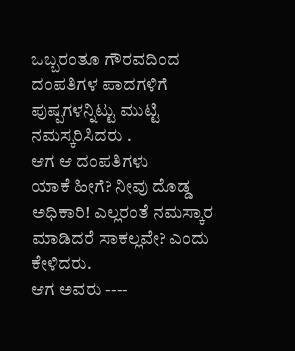ಒಬ್ಬರಂತೂ ಗೌರವದಿಂದ ದಂಪತಿಗಳ ಪಾದಗಳಿಗೆ ಪುಷ್ಪಗಳನ್ನಿಟ್ಟು ಮುಟ್ಟಿ ನಮಸ್ಕರಿಸಿದರು .
ಆಗ ಆ ದಂಪತಿಗಳು
ಯಾಕೆ ಹೀಗೆ? ನೀವು ದೊಡ್ಡ ಅಧಿಕಾರಿ! ಎಲ್ಲರಂತೆ ನಮಸ್ಕಾರ ಮಾಡಿದರೆ ಸಾಕಲ್ಲವೇ? ಎಂದು ಕೇಳಿದರು.
ಆಗ ಅವರು ----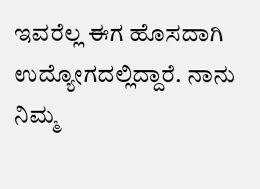ಇವರೆಲ್ಲ ಈಗ ಹೊಸದಾಗಿ ಉದ್ಯೋಗದಲ್ಲಿದ್ದಾರೆ. ನಾನು ನಿಮ್ಮ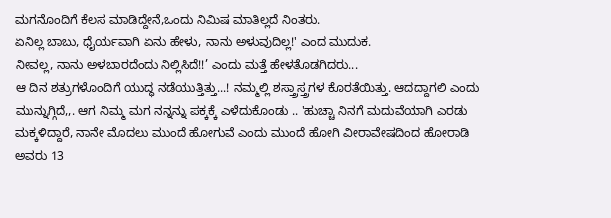ಮಗನೊಂದಿಗೆ ಕೆಲಸ ಮಾಡಿದ್ದೇನೆ,ಒಂದು ನಿಮಿಷ ಮಾತಿಲ್ಲದೆ ನಿಂತರು.
ಏನಿಲ್ಲ ಬಾಬು, ಧೈರ್ಯವಾಗಿ ಏನು ಹೇಳು, ನಾನು ಅಳುವುದಿಲ್ಲ!' ಎಂದ ಮುದುಕ.
ನೀವಲ್ಲ, ನಾನು ಅಳಬಾರದೆಂದು ನಿಲ್ಲಿಸಿದೆ!!’ ಎಂದು ಮತ್ತೆ ಹೇಳತೊಡಗಿದರು...
ಆ ದಿನ ಶತ್ರುಗಳೊಂದಿಗೆ ಯುದ್ಧ ನಡೆಯುತ್ತಿತ್ತು...! ನಮ್ಮಲ್ಲಿ ಶಸ್ತ್ರಾಸ್ತ್ರಗಳ ಕೊರತೆಯಿತ್ತು. ಆದದ್ದಾಗಲಿ ಎಂದು ಮುನ್ನುಗ್ಗಿದೆ,,. ಆಗ ನಿಮ್ಮ ಮಗ ನನ್ನನ್ನು ಪಕ್ಕಕ್ಕೆ ಎಳೆದುಕೊಂಡು .. 'ಹುಚ್ಚಾ ನಿನಗೆ ಮದುವೆಯಾಗಿ ಎರಡು ಮಕ್ಕಳಿದ್ದಾರೆ, ನಾನೇ ಮೊದಲು ಮುಂದೆ ಹೋಗುವೆ ಎಂದು ಮುಂದೆ ಹೋಗಿ ವೀರಾವೇಷದಿಂದ ಹೋರಾಡಿ ಅವರು 13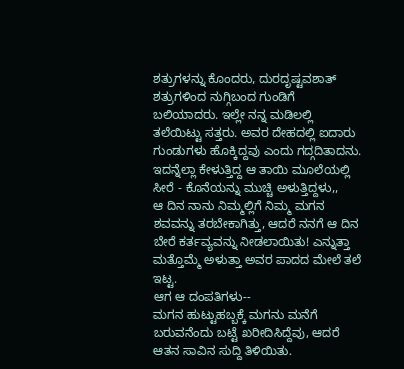ಶತ್ರುಗಳನ್ನು ಕೊಂದರು, ದುರದೃಷ್ಟವಶಾತ್ ಶತ್ರುಗಳಿಂದ ನುಗ್ಗಿಬಂದ ಗುಂಡಿಗೆ ಬಲಿಯಾದರು. ಇಲ್ಲೇ ನನ್ನ ಮಡಿಲಲ್ಲಿ ತಲೆಯಿಟ್ಟು ಸತ್ತರು. ಅವರ ದೇಹದಲ್ಲಿ ಐದಾರು ಗುಂಡುಗಳು ಹೊಕ್ಕಿದ್ದವು ಎಂದು ಗದ್ಗದಿತಾದನು. ಇದನ್ನೆಲ್ಲಾ ಕೇಳುತ್ತಿದ್ದ ಆ ತಾಯಿ ಮೂಲೆಯಲ್ಲಿ ಸೀರೆ - ಕೊನೆಯನ್ನು ಮುಚ್ಚಿ ಅಳುತ್ತಿದ್ದಳು,,
ಆ ದಿನ ನಾನು ನಿಮ್ಮಲ್ಲಿಗೆ ನಿಮ್ಮ ಮಗನ ಶವವನ್ನು ತರಬೇಕಾಗಿತ್ತು, ಆದರೆ ನನಗೆ ಆ ದಿನ ಬೇರೆ ಕರ್ತವ್ಯವನ್ನು ನೀಡಲಾಯಿತು! ಎನ್ನುತ್ತಾ ಮತ್ತೊಮ್ಮೆ ಅಳುತ್ತಾ ಅವರ ಪಾದದ ಮೇಲೆ ತಲೆ ಇಟ್ಟ.
ಆಗ ಆ ದಂಪತಿಗಳು--
ಮಗನ ಹುಟ್ಟುಹಬ್ಬಕ್ಕೆ ಮಗನು ಮನೆಗೆ ಬರುವನೆಂದು ಬಟ್ಟೆ ಖರೀದಿಸಿದ್ದೆವು, ಆದರೆ ಆತನ ಸಾವಿನ ಸುದ್ದಿ ತಿಳಿಯಿತು.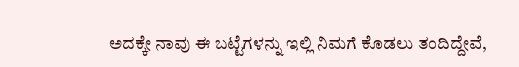ಅದಕ್ಕೇ ನಾವು ಈ ಬಟ್ಟೆಗಳನ್ನು ಇಲ್ಲಿ ನಿಮಗೆ ಕೊಡಲು ತಂದಿದ್ದೇವೆ,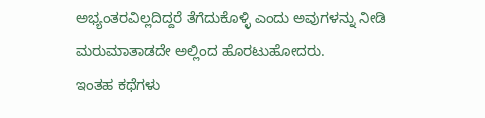ಅಭ್ಯಂತರವಿಲ್ಲದಿದ್ದರೆ ತೆಗೆದುಕೊಳ್ಳಿ ಎಂದು ಅವುಗಳನ್ನು ನೀಡಿ ಮರುಮಾತಾಡದೇ ಅಲ್ಲಿಂದ ಹೊರಟುಹೋದರು.
ಇಂತಹ ಕಥೆಗಳು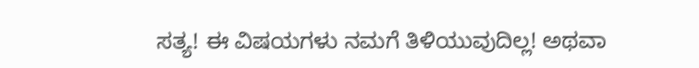ಸತ್ಯ! ಈ ವಿಷಯಗಳು ನಮಗೆ ತಿಳಿಯುವುದಿಲ್ಲ! ಅಥವಾ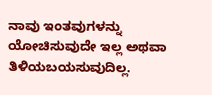ನಾವು ಇಂತವುಗಳನ್ನು ಯೋಚಿಸುವುದೇ ಇಲ್ಲ ಅಥವಾ ತಿಳಿಯಬಯಸುವುದಿಲ್ಲ.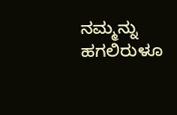ನಮ್ಮನ್ನು ಹಗಲಿರುಳೂ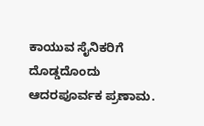ಕಾಯುವ ಸೈನಿಕರಿಗೆ ದೊಡ್ಡದೊಂದು ಆದರಪೂರ್ವಕ ಪ್ರಣಾಮ.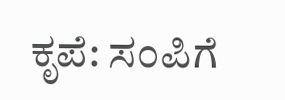ಕೃಪೆ: ಸಂಪಿಗೆ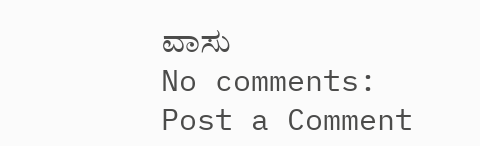ವಾಸು
No comments:
Post a Comment